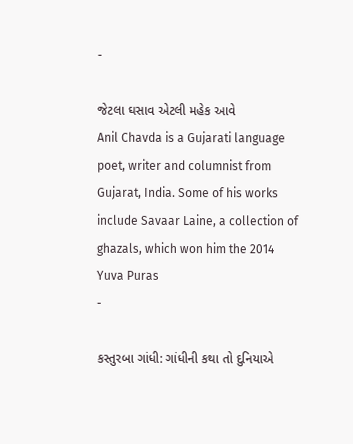-

જેટલા ઘસાવ એટલી મહેક આવે
Anil Chavda is a Gujarati language poet, writer and columnist from Gujarat, India. Some of his works include Savaar Laine, a collection of ghazals, which won him the 2014 Yuva Puras
-

કસ્તુરબા ગાંધી: ગાંધીની કથા તો દુનિયાએ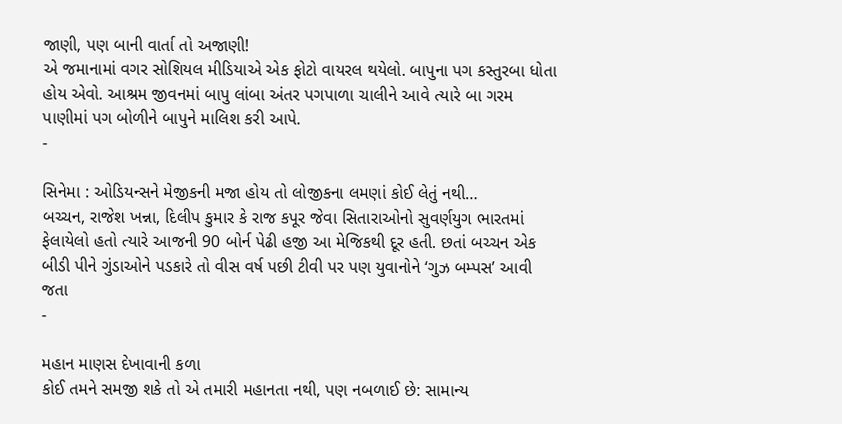જાણી, પણ બાની વાર્તા તો અજાણી!
એ જમાનામાં વગર સોશિયલ મીડિયાએ એક ફોટો વાયરલ થયેલો. બાપુના પગ કસ્તુરબા ધોતા હોય એવો. આશ્રમ જીવનમાં બાપુ લાંબા અંતર પગપાળા ચાલીને આવે ત્યારે બા ગરમ પાણીમાં પગ બોળીને બાપુને માલિશ કરી આપે.
-

સિનેમા : ઓડિયન્સને મેજીકની મજા હોય તો લોજીકના લમણાં કોઈ લેતું નથી…
બચ્ચન, રાજેશ ખન્ના, દિલીપ કુમાર કે રાજ કપૂર જેવા સિતારાઓનો સુવર્ણયુગ ભારતમાં ફેલાયેલો હતો ત્યારે આજની 90 બોર્ન પેઢી હજી આ મેજિકથી દૂર હતી. છતાં બચ્ચન એક બીડી પીને ગુંડાઓને પડકારે તો વીસ વર્ષ પછી ટીવી પર પણ યુવાનોને ‘ગુઝ બમ્પસ’ આવી જતા
-

મહાન માણસ દેખાવાની કળા
કોઈ તમને સમજી શકે તો એ તમારી મહાનતા નથી, પણ નબળાઈ છે: સામાન્ય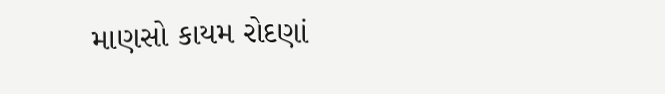માણસો કાયમ રોદણાં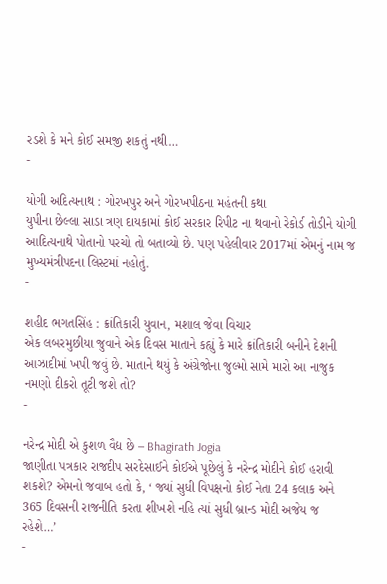રડશે કે મને કોઈ સમજી શકતું નથી…
-

યોગી અદિત્યનાથ : ગોરખપુર અને ગોરખપીઠના મહંતની કથા
યુપીના છેલ્લા સાડા ત્રણ દાયકામાં કોઈ સરકાર રિપીટ ના થવાનો રેકોર્ડ તોડીને યોગી આદિત્યનાથે પોતાનો પરચો તો બતાવ્યો છે. પણ પહેલીવાર 2017માં એમનું નામ જ મુખ્યમંત્રીપદના લિસ્ટમાં નહોતું.
-

શહીદ ભગતસિંહ : ક્રાંતિકારી યુવાન, મશાલ જેવા વિચાર
એક લબરમુછીયા જુવાને એક દિવસ માતાને કહ્યું કે મારે ક્રાંતિકારી બનીને દેશની આઝાદીમાં ખપી જવું છે. માતાને થયું કે અંગ્રેજોના જુલ્મો સામે મારો આ નાજુક નમણો દીકરો તૂટી જશે તો?
-

નરેન્દ્ર મોદી એ કુશળ વૈદ્ય છે – Bhagirath Jogia
જાણીતા પત્રકાર રાજદીપ સરદેસાઈને કોઈએ પૂછેલું કે નરેન્દ્ર મોદીને કોઈ હરાવી શકશે? એમનો જવાબ હતો કે, ‘ જ્યાં સુધી વિપક્ષનો કોઈ નેતા 24 કલાક અને 365 દિવસની રાજનીતિ કરતા શીખશે નહિ ત્યાં સુધી બ્રાન્ડ મોદી અજેય જ રહેશે…’
-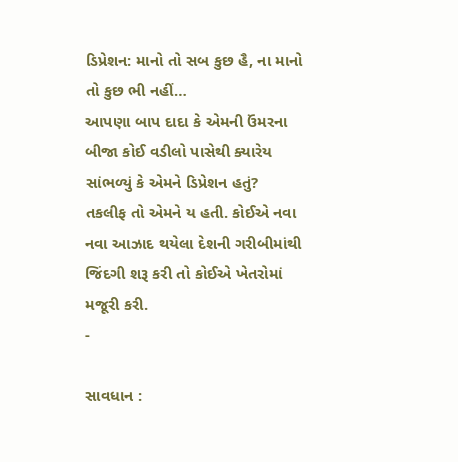ડિપ્રેશન: માનો તો સબ કુછ હૈ, ના માનો તો કુછ ભી નહીં…
આપણા બાપ દાદા કે એમની ઉંમરના બીજા કોઈ વડીલો પાસેથી ક્યારેય સાંભળ્યું કે એમને ડિપ્રેશન હતું? તકલીફ તો એમને ય હતી. કોઈએ નવા નવા આઝાદ થયેલા દેશની ગરીબીમાંથી જિંદગી શરૂ કરી તો કોઈએ ખેતરોમાં મજૂરી કરી.
-

સાવધાન :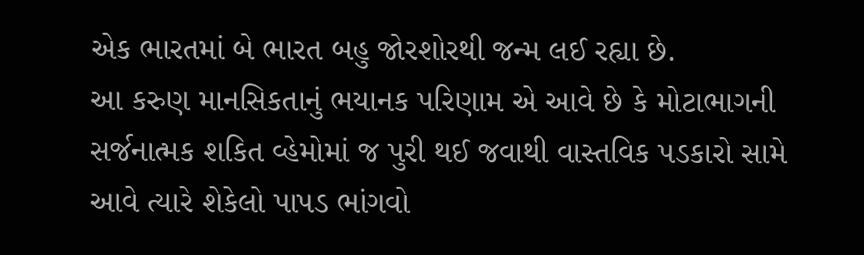એક ભારતમાં બે ભારત બહુ જોરશોરથી જન્મ લઈ રહ્યા છે.
આ કરુણ માનસિકતાનું ભયાનક પરિણામ એ આવે છે કે મોટાભાગની સર્જનાત્મક શકિત વ્હેમોમાં જ પુરી થઈ જવાથી વાસ્તવિક પડકારો સામે આવે ત્યારે શેકેલો પાપડ ભાંગવો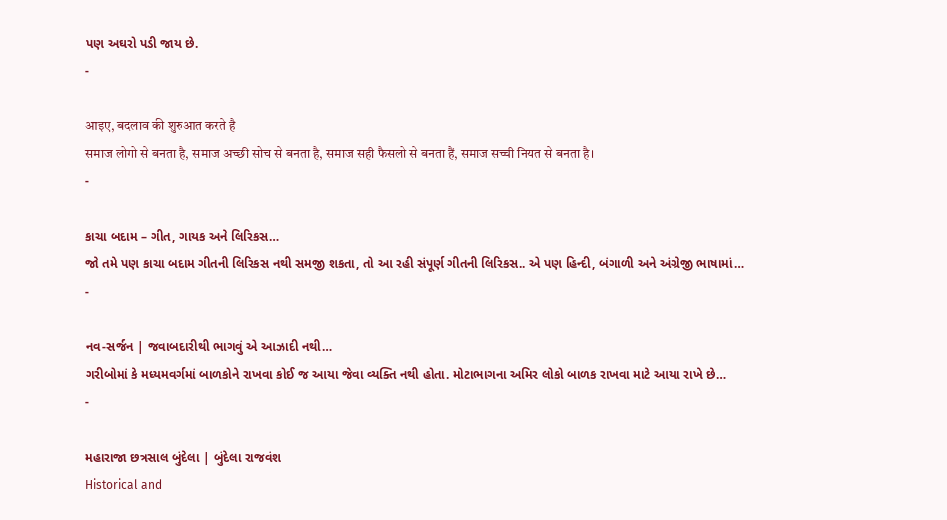પણ અઘરો પડી જાય છે.
-

आइए, बदलाव की शुरुआत करते है
समाज लोगो से बनता है, समाज अच्छी सोच से बनता है, समाज सही फैसलो से बनता हैं, समाज सच्ची नियत से बनता है।
-

કાચા બદામ – ગીત, ગાયક અને લિરિકસ…
જો તમે પણ કાચા બદામ ગીતની લિરિકસ નથી સમજી શકતા, તો આ રહી સંપૂર્ણ ગીતની લિરિકસ.. એ પણ હિન્દી, બંગાળી અને અંગ્રેજી ભાષામાં…
-

નવ-સર્જન | જવાબદારીથી ભાગવું એ આઝાદી નથી…
ગરીબોમાં કે મધ્યમવર્ગમાં બાળકોને રાખવા કોઈ જ આયા જેવા વ્યક્તિ નથી હોતા. મોટાભાગના અમિર લોકો બાળક રાખવા માટે આયા રાખે છે…
-

મહારાજા છત્રસાલ બુંદેલા | બુંદેલા રાજવંશ
Historical and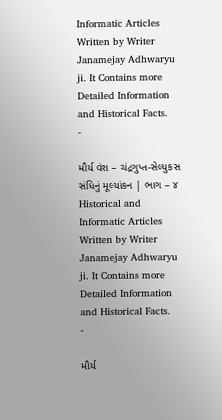Informatic Articles Written by Writer Janamejay Adhwaryu ji. It Contains more Detailed Information and Historical Facts.
-

મૌર્ય વંશ – ચંદ્રગુપ્ત-સેલ્યુકસ સંધિનું મૂલ્યાંકન | ભાગ – ૪
Historical and Informatic Articles Written by Writer Janamejay Adhwaryu ji. It Contains more Detailed Information and Historical Facts.
-

મૌર્ય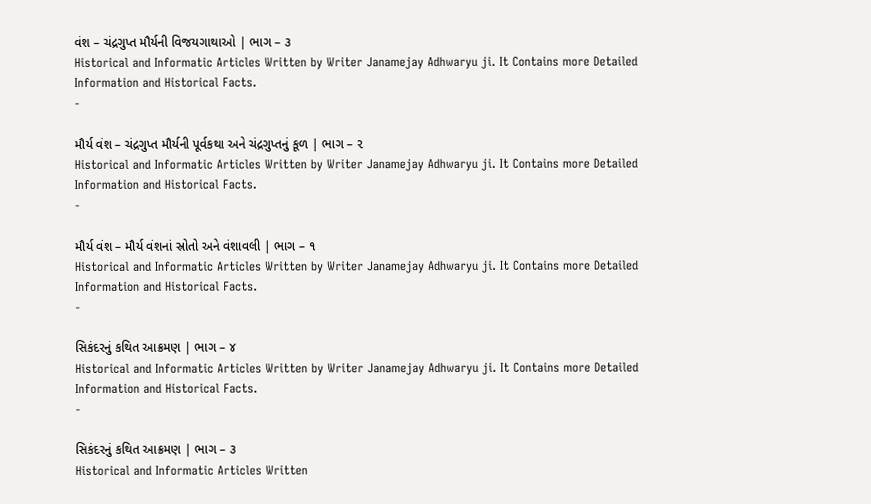વંશ – ચંદ્રગુપ્ત મૌર્યની વિજયગાથાઓ | ભાગ – ૩
Historical and Informatic Articles Written by Writer Janamejay Adhwaryu ji. It Contains more Detailed Information and Historical Facts.
-

મૌર્ય વંશ – ચંદ્રગુપ્ત મૌર્યની પૂર્વકથા અને ચંદ્રગુપ્તનું કૂળ | ભાગ – ૨
Historical and Informatic Articles Written by Writer Janamejay Adhwaryu ji. It Contains more Detailed Information and Historical Facts.
-

મૌર્ય વંશ – મૌર્ય વંશનાં સ્રોતો અને વંશાવલી | ભાગ – ૧
Historical and Informatic Articles Written by Writer Janamejay Adhwaryu ji. It Contains more Detailed Information and Historical Facts.
-

સિકંદરનું કથિત આક્રમણ | ભાગ – ૪
Historical and Informatic Articles Written by Writer Janamejay Adhwaryu ji. It Contains more Detailed Information and Historical Facts.
-

સિકંદરનું કથિત આક્રમણ | ભાગ – ૩
Historical and Informatic Articles Written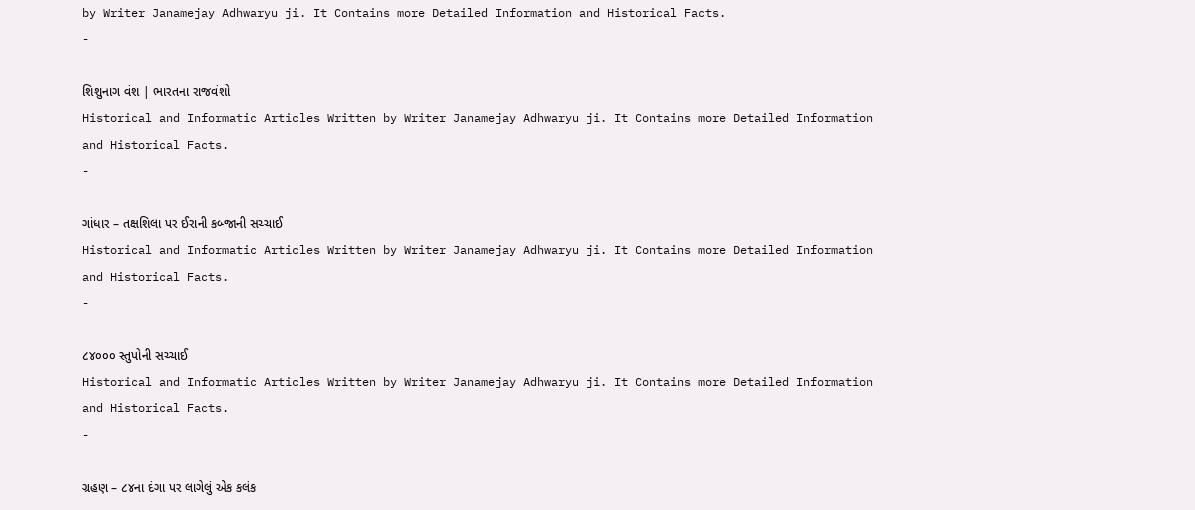by Writer Janamejay Adhwaryu ji. It Contains more Detailed Information and Historical Facts.
-

શિશુનાગ વંશ | ભારતના રાજવંશો
Historical and Informatic Articles Written by Writer Janamejay Adhwaryu ji. It Contains more Detailed Information and Historical Facts.
-

ગાંધાર – તક્ષશિલા પર ઈરાની કબ્જાની સચ્ચાઈ
Historical and Informatic Articles Written by Writer Janamejay Adhwaryu ji. It Contains more Detailed Information and Historical Facts.
-

૮૪૦૦૦ સ્તુપોની સચ્ચાઈ
Historical and Informatic Articles Written by Writer Janamejay Adhwaryu ji. It Contains more Detailed Information and Historical Facts.
-

ગ્રહણ – ૮૪ના દંગા પર લાગેલું એક કલંક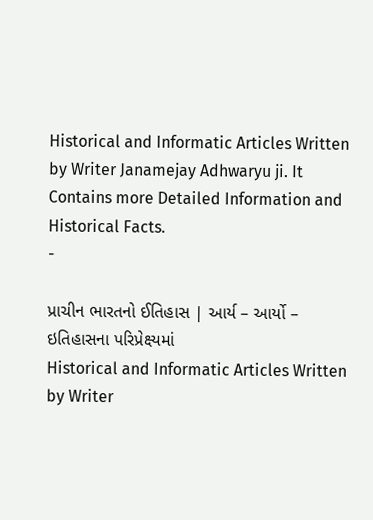Historical and Informatic Articles Written by Writer Janamejay Adhwaryu ji. It Contains more Detailed Information and Historical Facts.
-

પ્રાચીન ભારતનો ઈતિહાસ | આર્ય – આર્યો – ઇતિહાસના પરિપ્રેક્ષ્યમાં
Historical and Informatic Articles Written by Writer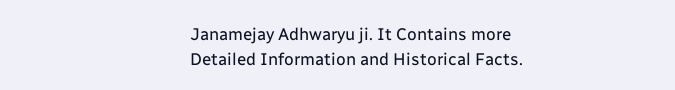Janamejay Adhwaryu ji. It Contains more Detailed Information and Historical Facts.